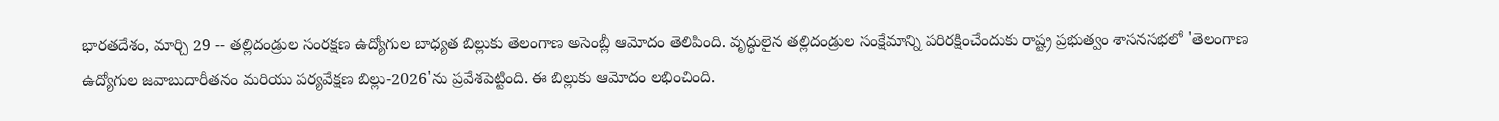భారతదేశం, మార్చి 29 -- తల్లిదండ్రుల సంరక్షణ ఉద్యోగుల బాధ్యత బిల్లుకు తెలంగాణ అసెంబ్లీ ఆమోదం తెలిపింది. వృద్ధులైన తల్లిదండ్రుల సంక్షేమాన్ని పరిరక్షించేందుకు రాష్ట్ర ప్రభుత్వం శాసనసభలో 'తెలంగాణ ఉద్యోగుల జవాబుదారీతనం మరియు పర్యవేక్షణ బిల్లు-2026'ను ప్రవేశపెట్టింది. ఈ బిల్లుకు ఆమోదం లభించింది.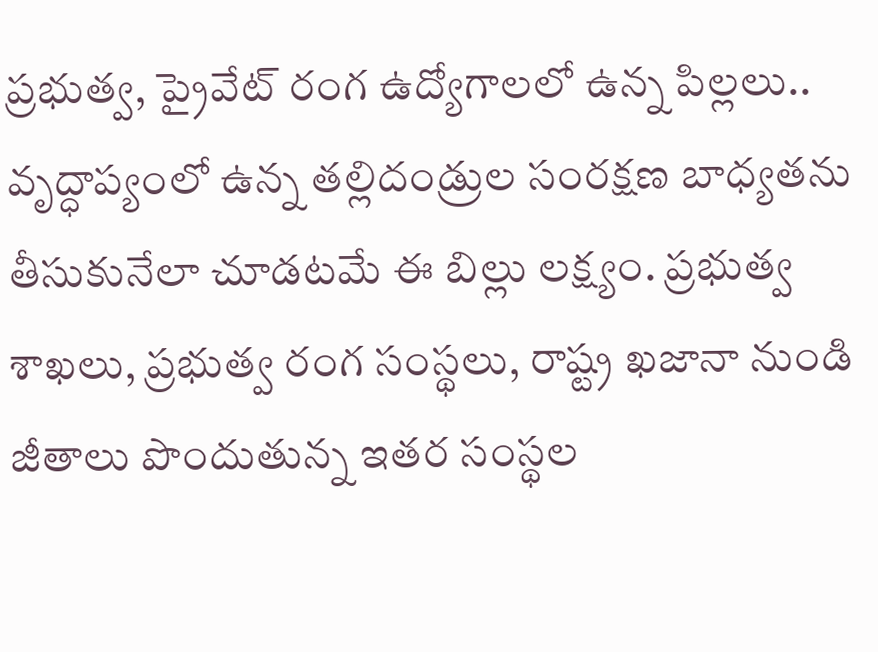ప్రభుత్వ, ప్రైవేట్ రంగ ఉద్యోగాలలో ఉన్న పిల్లలు.. వృద్ధాప్యంలో ఉన్న తల్లిదండ్రుల సంరక్షణ బాధ్యతను తీసుకునేలా చూడటమే ఈ బిల్లు లక్ష్యం. ప్రభుత్వ శాఖలు, ప్రభుత్వ రంగ సంస్థలు, రాష్ట్ర ఖజానా నుండి జీతాలు పొందుతున్న ఇతర సంస్థల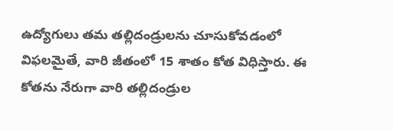ఉద్యోగులు తమ తల్లిదండ్రులను చూసుకోవడంలో విఫలమైతే, వారి జీతంలో 15 శాతం కోత విధిస్తారు. ఈ కోతను నేరుగా వారి తల్లిదండ్రుల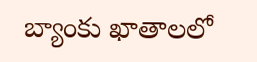బ్యాంకు ఖాతాలలో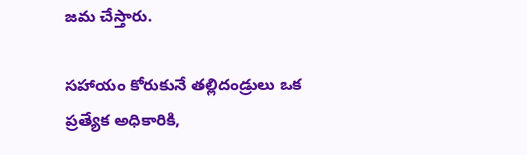జమ చేస్తారు.

సహాయం కోరుకునే తల్లిదండ్రులు ఒక ప్రత్యేక అధికారికి,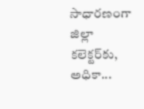సాధారణంగా జిల్లా కలెక్టర్‌కు, అధికా...